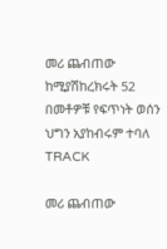መሪ ጨብጠው ከሚያሽከረክሩት 52 በመቶዎቹ የፍጥነት ወሰን ህግን አያከብሩም ተባለ
TRACK

መሪ ጨብጠው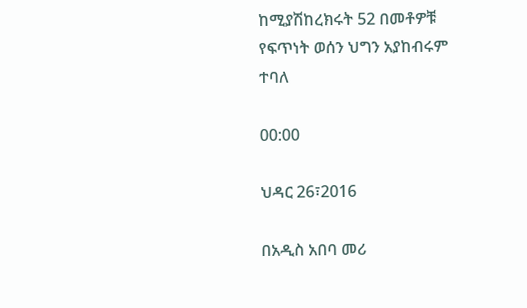ከሚያሽከረክሩት 52 በመቶዎቹ የፍጥነት ወሰን ህግን አያከብሩም ተባለ

00:00

ህዳር 26፣2016

በአዲስ አበባ መሪ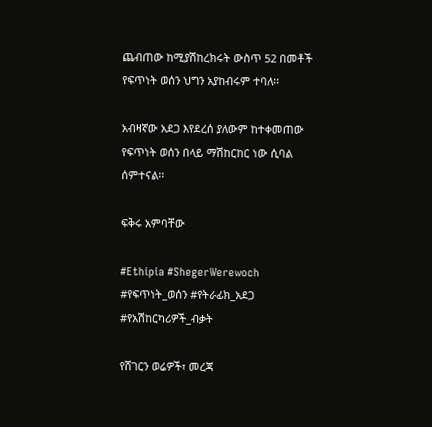ጨብጠው ከሚያሽከረክሩት ውስጥ 52 በመቶች የፍጥነት ወሰን ህግን አያከብሩም ተባለ፡፡

አብዛኛው አደጋ እየደረሰ ያለውም ከተቀመጠው የፍጥነት ወሰን በላይ ማሽከርከር ነው ሲባል ሰምተናል፡፡

ፍቅሩ አምባቸው

#Ethipia #ShegerWerewoch #የፍጥነት_ወሰን #የትራፊክ_አደጋ #የአሽከርካሪዎች_ብቃት

የሸገርን ወሬዎች፣ መረጃ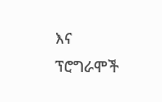እና ፕሮግራሞች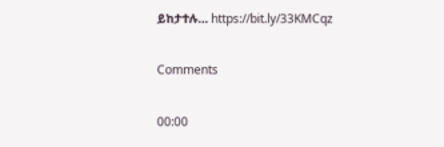ይከታተሉ… https://bit.ly/33KMCqz

Comments

00:00